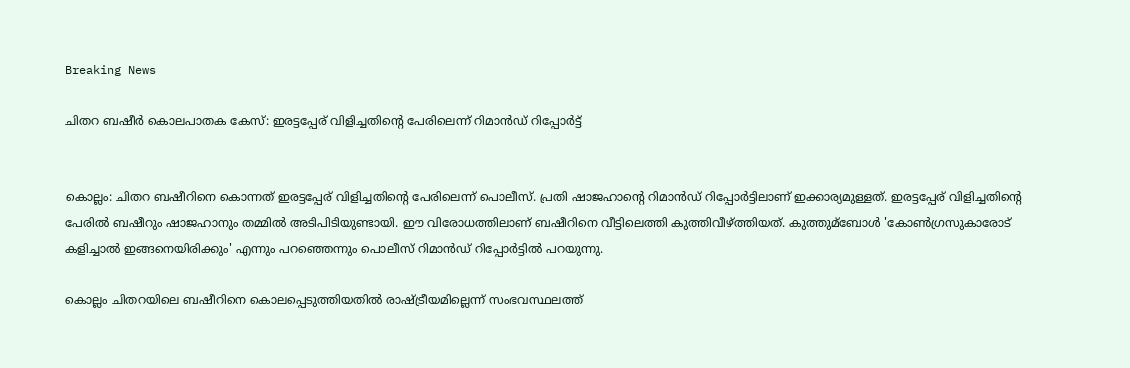Breaking News

ചിതറ ബഷീര്‍ കൊലപാതക കേസ്: ഇരട്ടപ്പേര് വിളിച്ചതിന്റെ പേരിലെന്ന് റിമാന്‍ഡ് റിപ്പോര്‍ട്ട്


കൊല്ലം: ചിതറ ബഷീറിനെ കൊന്നത് ഇരട്ടപ്പേര് വിളിച്ചതിന്റെ പേരിലെന്ന് പൊലീസ്. പ്രതി ഷാജഹാന്റെ റിമാന്‍ഡ് റിപ്പോര്‍ട്ടിലാണ് ഇക്കാര്യമുള്ളത്. ഇരട്ടപ്പേര് വിളിച്ചതിന്റെ പേരില്‍ ബഷീറും ഷാജഹാനും തമ്മില്‍ അടിപിടിയുണ്ടായി. ഈ വിരോധത്തിലാണ് ബഷീറിനെ വീട്ടിലെത്തി കുത്തിവീഴ്ത്തിയത്. കുത്തുമ്ബോള്‍ 'കോണ്‍ഗ്രസുകാരോട് കളിച്ചാല്‍ ഇങ്ങനെയിരിക്കും' എന്നും പറഞ്ഞെന്നും പൊലീസ് റിമാന്‍ഡ് റിപ്പോര്‍ട്ടില്‍ പറയുന്നു.

കൊല്ലം ചിതറയിലെ ബഷീറിനെ കൊലപ്പെടുത്തിയതില്‍ രാഷ്ട്രീയമില്ലെന്ന് സംഭവസ്ഥലത്ത്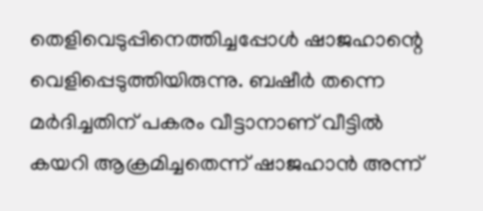തെളിവെടുപ്പിനെത്തിച്ചപ്പോള്‍ ഷാജഹാന്റെ വെളിപ്പെടുത്തിയിരുന്നു. ബഷീര്‍ തന്നെ മര്‍ദിച്ചതിന് പകരം വീട്ടാനാണ് വീട്ടില്‍ കയറി ആക്രമിച്ചതെന്ന് ഷാജഹാന്‍ അന്ന്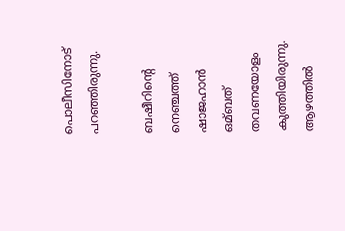പൊലീസിനോട് പറഞ്ഞിരുന്നു.

ബഷീറിന്റെ നെഞ്ചത്ത് ഷാജഹാന്‍ ഒമ്ബത് തവണയോളം കുത്തിയിരുന്നു. ആഴത്തില്‍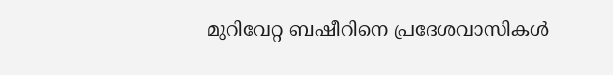മുറിവേറ്റ ബഷീറിനെ പ്രദേശവാസികള്‍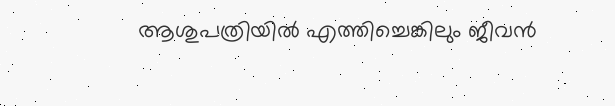ആശുപത്രിയില്‍ എത്തിച്ചെങ്കിലും ജീവന്‍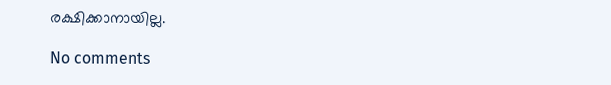രക്ഷിക്കാനായില്ല.

No comments